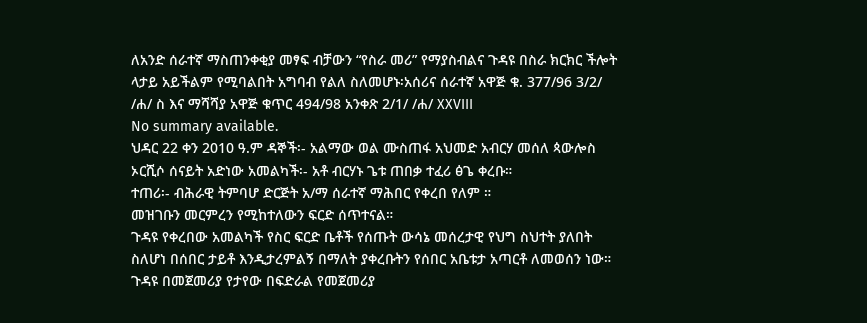ለአንድ ሰራተኛ ማስጠንቀቂያ መፃፍ ብቻውን “የስራ መሪ” የማያስብልና ጉዳዩ በስራ ክርክር ችሎት ላታይ አይችልም የሚባልበት አግባብ የልለ ስለመሆኑ፡አሰሪና ሰራተኛ አዋጅ ቁ. 377/96 3/2/ /ሐ/ ስ እና ማሻሻያ አዋጅ ቁጥር 494/98 አንቀጽ 2/1/ /ሐ/ XXVIII
No summary available.
ህዳር 22 ቀን 2010 ዓ.ም ዳኞች፡- አልማው ወል ሙስጠፋ አህመድ አብርሃ መሰለ ጳውሎስ ኦርሺሶ ሰናይት አድነው አመልካች፡- አቶ ብርሃኑ ጌቱ ጠበቃ ተፈሪ ፅጌ ቀረቡ።
ተጠሪ፡- ብሕራዊ ትምባሆ ድርጅት አ/ማ ሰራተኛ ማሕበር የቀረበ የለም ።
መዝገቡን መርምረን የሚከተለውን ፍርድ ሰጥተናል።
ጉዳዩ የቀረበው አመልካች የስር ፍርድ ቤቶች የሰጡት ውሳኔ መሰረታዊ የህግ ስህተት ያለበት ስለሆነ በሰበር ታይቶ እንዲታረምልኝ በማለት ያቀረቡትን የሰበር አቤቱታ አጣርቶ ለመወሰን ነው። ጉዳዩ በመጀመሪያ የታየው በፍድራል የመጀመሪያ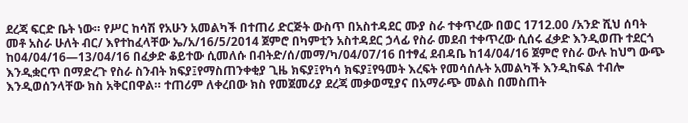ደረጃ ፍርድ ቤት ነው። የሥር ከሳሽ የአሁን አመልካች በተጠሪ ድርጅት ውስጥ በአስተዳደር ሙያ ስራ ተቀጥረው በወር 1712.00 /አንድ ሺህ ሰባት መቶ አስራ ሁለት ብር/ እየተከፈላቸው ኤ/አ/16/5/2014 ጀምሮ በካምቲን አስተዳደር ኃላፊ የስራ መደብ ተቀጥረው ሲሰሩ ፈቃድ እንዲወጡ ተደርጎ ከ04/04/16—13/04/16 በፈቃድ ቆይተው ሲመለሱ በብትድ/ሰ/መማ/ካ/04/07/16 በተፃፈ ደብዳቤ ከ14/04/16 ጀምሮ የስራ ውሉ ከህግ ውጭ እንዲቋርጥ በማድረጉ የስራ ስንብት ክፍያ፤የማስጠንቀቂያ ጊዜ ክፍያ፤የካሳ ክፍያ፤የዓመት እረፍት የመሳሰሉት አመልካች እንዲከፍል ተብሎ እንዲወሰንላቸው ክስ አቅርበዋል። ተጠሪም ለቀረበው ክስ የመጀመሪያ ደረጃ መቃወሚያና በአማራጭ መልስ በመስጠት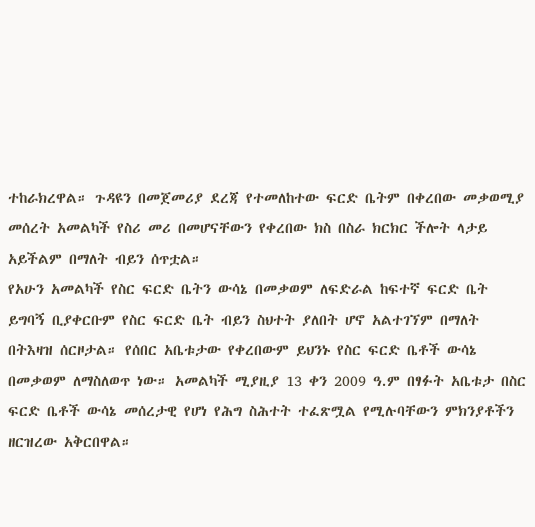ተከራክረዋል። ጉዳዩን በመጀመሪያ ደረጃ የተመለከተው ፍርድ ቤትም በቀረበው መቃወሚያ መሰረት አመልካች የስሪ መሪ በመሆናቸውን የቀረበው ክስ በስራ ክርክር ችሎት ላታይ አይችልም በማለት ብይን ሰጥቷል።
የአሁን አመልካች የስር ፍርድ ቤትን ውሳኔ በመቃወም ለፍድራል ከፍተኛ ፍርድ ቤት ይግባኝ ቢያቀርቡም የስር ፍርድ ቤት ብይን ስህተት ያለበት ሆኖ አልተገኘም በማለት በትእዛዝ ሰርዞታል። የሰበር አቤቱታው የቀረበውም ይህንኑ የስር ፍርድ ቤቶች ውሳኔ በመቃወም ለማስለወጥ ነው። አመልካች ሚያዚያ 13 ቀን 2009 ዓ.ም በፃፉት አቤቱታ በስር ፍርድ ቤቶች ውሳኔ መሰረታዊ የሆነ የሕግ ስሕተት ተፈጽሟል የሚሉባቸውን ምክንያቶችን ዘርዝረው አቅርበዋል።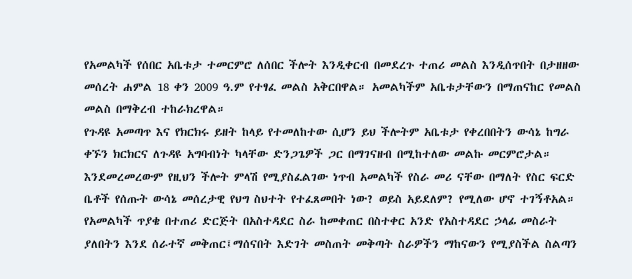የአመልካች የሰበር አቤቱታ ተመርምሮ ለሰበር ችሎት እንዲቀርብ በመደረጉ ተጠሪ መልስ እንዲሰጥበት በታዘዘው መሰረት ሐምል 18 ቀን 2009 ዓ.ም የተፃፈ መልስ አቅርበዋል። አመልካችም አቤቱታቸውን በማጠናከር የመልስ መልስ በማቅረብ ተከራክረዋል።
የጉዳዩ አመጣጥ እና የክርክሩ ይዘት ከላይ የተመለከተው ሲሆን ይህ ችሎትም አቤቱታ የቀረበበትን ውሳኔ ከግራ ቀኙን ክርክርና ለጉዳዩ አግባብነት ካላቸው ድንጋጌዎች ጋር በማገናዘብ በሚከተለው መልኩ መርምሮታል። እንደመረመረውም የዚህን ችሎት ምላሽ የሚያስፈልገው ነጥብ አመልካች የስራ መሪ ናቸው በማለት የስር ፍርድ ቤቶች የሰጡት ውሳኔ መሰረታዊ የህግ ስህተት የተፈጸመበት ነው? ወይስ አይደለም? የሚለው ሆኖ ተገኝቶአል።
የአመልካች ጥያቄ በተጠሪ ድርጅት በአስተዳደር ስራ ከመቀጠር በስተቀር አንድ የአስተዳደር ኃላፊ መስራት ያለበትን እንደ ሰራተኛ መቅጠር፤ማሰናበት እድገት መስጠት መቅጣት ስራዎችን ማከናውን የሚያስችል ስልጣን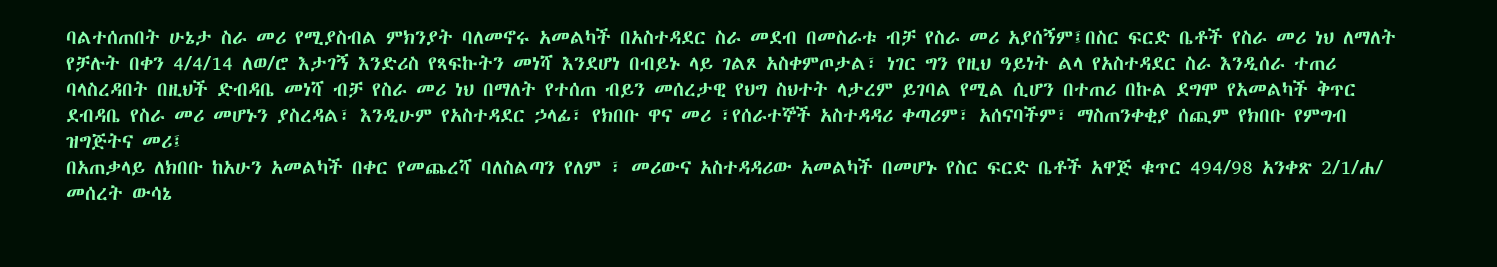ባልተሰጠበት ሁኔታ ስራ መሪ የሚያስብል ምክንያት ባለመኖሩ አመልካች በአስተዳደር ስራ መደብ በመስራቱ ብቻ የስራ መሪ አያሰኝም፤በስር ፍርድ ቤቶች የስራ መሪ ነህ ለማለት የቻሉት በቀን 4/4/14 ለወ/ሮ እታገኝ እንድሪስ የጻፍኩትን መነሻ እንደሆነ በብይኑ ላይ ገልጾ አስቀምጦታል፣ ነገር ግን የዚህ ዓይነት ልላ የአስተዳደር ስራ እንዲሰራ ተጠሪ ባላስረዳበት በዚህች ድብዳቤ መነሻ ብቻ የስራ መሪ ነህ በማለት የተሰጠ ብይን መሰረታዊ የህግ ስህተት ላታረም ይገባል የሚል ሲሆን በተጠሪ በኩል ደግሞ የአመልካች ቅጥር ደብዳቤ የስራ መሪ መሆኑን ያስረዳል፣ እንዲሁም የአስተዳደር ኃላፊ፣ የክበቡ ዋና መሪ ፣የሰራተኞች አስተዳዳሪ ቀጣሪም፣ አሰናባችም፣ ማስጠንቀቂያ ሰጪም የክበቡ የምግብ ዝግጅትና መሪ፤
በአጠቃላይ ለክበቡ ከአሁን አመልካች በቀር የመጨረሻ ባለስልጣን የለም ፣ መሪውና አስተዳዳሪው አመልካች በመሆኑ የስር ፍርድ ቤቶች አዋጅ ቁጥር 494/98 አንቀጽ 2/1/ሐ/ መሰረት ውሳኔ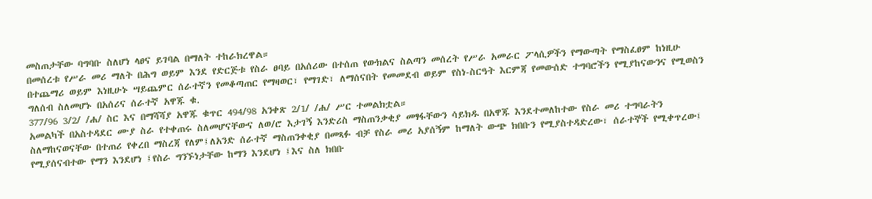መስጠታቸው ባግባቡ ስለሆነ ላፀና ይገባል በማለት ተከራክረዋል።
በመሰረቱ የሥራ መሪ ማለት በሕግ ወይም እንደ የድርጅቱ የስራ ፀባይ በአሰሪው በተሰጠ የውክልና ስልጣን መሰረት የሥራ አመራር ፖላሲዎችን የማውጣት የማስፈፀም ከነዚሁ በተጨማሪ ወይም እነዚሁኑ ሣይጨምር ሰራተኛን የመቆጣጠር የማዛወር፣ የማገድ፣ ለማሰናበት የመመደብ ወይም የስነ-ስርዓት እርምጃ የመውሰድ ተግባሮችን የሚያከናውንና የሚወስን ግለሰብ ስለመሆኑ በአሰሪና ሰራተኛ አዋጁ ቁ.
377/96 3/2/ /ሐ/ ስር እና በማሻሻያ አዋጁ ቁጥር 494/98 አንቀጽ 2/1/ /ሐ/ ሥር ተመልክቷል።
አመልካች በአስተዳደር ሙያ ስራ የተቀጠሩ ስለመሆናቸውና ለወ/ሮ እታገኝ እንድሪስ ማስጠንቃቂያ መፃፋቸውን ሳይክዱ በአዋጁ እንደተመለከተው የስራ መሪ ተግባራትን ስለማከናወናቸው በተጠሪ የቀረበ ማስረጃ የለም፤ለአንድ ሰራተኛ ማስጠንቀቂያ በመጻፉ ብቻ የስራ መሪ አያሰኝም ከማለት ውጭ ክበቡን የሚያስተዳድረው፣ ሰራተኞች የሚቀጥረው፤ የሚያሰናብተው የማን እንደሆነ ፤የስራ ግንኙነታቸው ከማን እንደሆነ ፤እና ስለ ክበቡ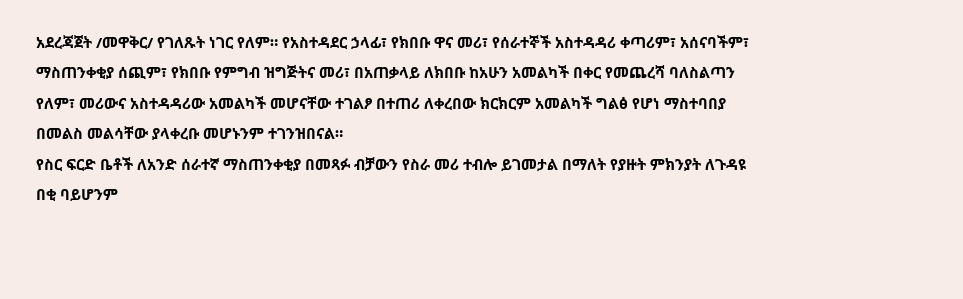አደረጃጀት /መዋቅር/ የገለጹት ነገር የለም። የአስተዳደር ኃላፊ፣ የክበቡ ዋና መሪ፣ የሰራተኞች አስተዳዳሪ ቀጣሪም፣ አሰናባችም፣ ማስጠንቀቂያ ሰጪም፣ የክበቡ የምግብ ዝግጅትና መሪ፣ በአጠቃላይ ለክበቡ ከአሁን አመልካች በቀር የመጨረሻ ባለስልጣን የለም፣ መሪውና አስተዳዳሪው አመልካች መሆናቸው ተገልፆ በተጠሪ ለቀረበው ክርክርም አመልካች ግልፅ የሆነ ማስተባበያ በመልስ መልሳቸው ያላቀረቡ መሆኑንም ተገንዝበናል።
የስር ፍርድ ቤቶች ለአንድ ሰራተኛ ማስጠንቀቂያ በመጻፉ ብቻውን የስራ መሪ ተብሎ ይገመታል በማለት የያዙት ምክንያት ለጉዳዩ በቂ ባይሆንም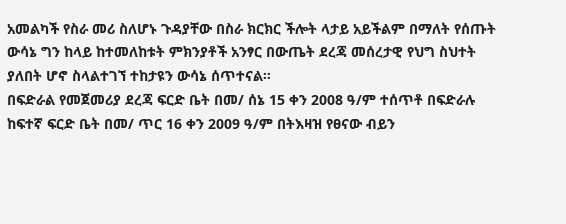አመልካች የስራ መሪ ስለሆኑ ጉዳያቸው በስራ ክርክር ችሎት ላታይ አይችልም በማለት የሰጡት ውሳኔ ግን ከላይ ከተመለከቱት ምክንያቶች አንፃር በውጤት ደረጃ መሰረታዊ የህግ ስህተት ያለበት ሆኖ ስላልተገኘ ተከታዩን ውሳኔ ሰጥተናል።
በፍድራል የመጀመሪያ ደረጃ ፍርድ ቤት በመ/ ሰኔ 15 ቀን 2008 ዓ/ም ተሰጥቶ በፍድራሉ ከፍተኛ ፍርድ ቤት በመ/ ጥር 16 ቀን 2009 ዓ/ም በትእዛዝ የፀናው ብይን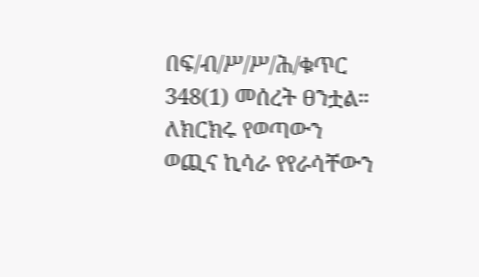በፍ/ብ/ሥ/ሥ/ሕ/ቁጥር 348(1) መሰረት ፀንቷል።
ለክርክሩ የወጣውን ወጪና ኪሳራ የየራሳቸውን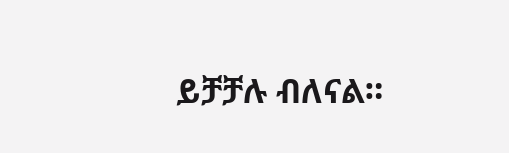ይቻቻሉ ብለናል።